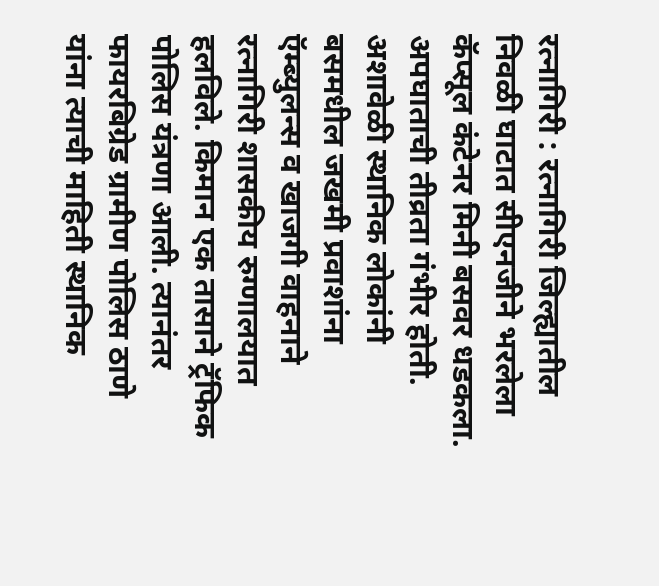रत्नागिरी : रत्नागिरी जिल्ह्यातील निवळी घाटात सीएनजीने भरलेला कॅप्सूल कंटेनर मिनी बसवर धडकला. अपघाताची तीव्रता गंभीर होती. अशावेळी स्थानिक लोकांनी बसमधील जखमी प्रवाशांना ऍम्ब्युलन्स व खाजगी वाहनाने रत्नागिरी शासकीय रुग्णालयात हलविले. किमान एक तासाने ट्रॅफिक पोलिस यंत्रणा आली. त्यानंतर फायरबिग्रेड ग्रामीण पोलिस ठाणे यांना त्याची माहिती स्थानिक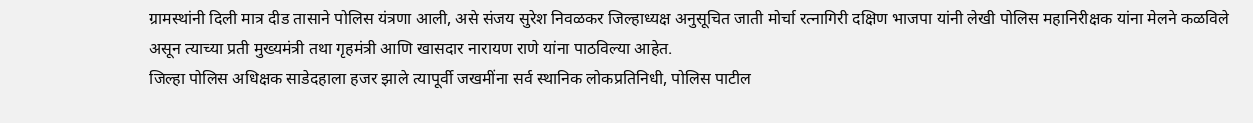ग्रामस्थांनी दिली मात्र दीड तासाने पोलिस यंत्रणा आली, असे संजय सुरेश निवळकर जिल्हाध्यक्ष अनुसूचित जाती मोर्चा रत्नागिरी दक्षिण भाजपा यांनी लेखी पोलिस महानिरीक्षक यांना मेलने कळविले असून त्याच्या प्रती मुख्यमंत्री तथा गृहमंत्री आणि खासदार नारायण राणे यांना पाठविल्या आहेत.
जिल्हा पोलिस अधिक्षक साडेदहाला हजर झाले त्यापूर्वी जखमींना सर्व स्थानिक लोकप्रतिनिधी, पोलिस पाटील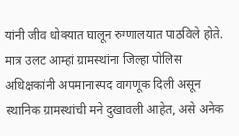यांनी जीव धोक्यात घालून रुग्णालयात पाठविले होते. मात्र उलट आम्हां ग्रामस्थांना जिल्हा पोलिस अधिक्षकांनी अपमानास्पद वागणूक दिली असून स्थानिक ग्रामस्थांची मने दुखावली आहेत, असे अनेक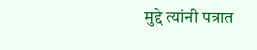मुद्दे त्यांनी पत्रात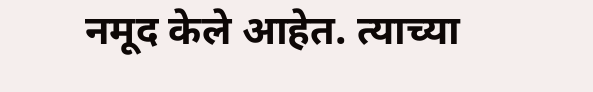नमूद केले आहेत. त्याच्या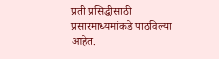प्रती प्रसिद्धीसाठी प्रसारमाध्यमांकडे पाठविल्या आहेत.